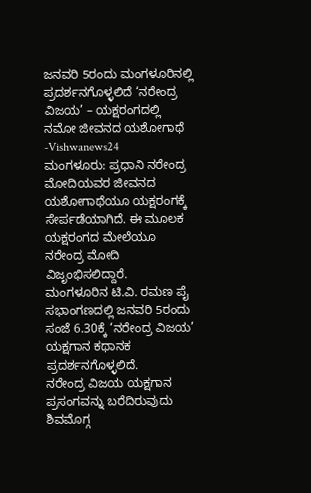ಜನವರಿ 5ರಂದು ಮಂಗಳೂರಿನಲ್ಲಿ ಪ್ರದರ್ಶನಗೊಳ್ಳಲಿದೆ ‘ನರೇಂದ್ರ ವಿಜಯ’ – ಯಕ್ಷರಂಗದಲ್ಲಿ ನಮೋ ಜೀವನದ ಯಶೋಗಾಥೆ -Vishwanews24
ಮಂಗಳೂರು: ಪ್ರಧಾನಿ ನರೇಂದ್ರ ಮೋದಿಯವರ ಜೀವನದ ಯಶೋಗಾಥೆಯೂ ಯಕ್ಷರಂಗಕ್ಕೆ ಸೇರ್ಪಡೆಯಾಗಿದೆ. ಈ ಮೂಲಕ ಯಕ್ಷರಂಗದ ಮೇಲೆಯೂ ನರೇಂದ್ರ ಮೋದಿ ವಿಜೃಂಭಿಸಲಿದ್ದಾರೆ.
ಮಂಗಳೂರಿನ ಟಿ.ವಿ. ರಮಣ ಪೈ ಸಭಾಂಗಣದಲ್ಲಿ ಜನವರಿ 5ರಂದು ಸಂಜೆ 6.30ಕ್ಕೆ ‘ನರೇಂದ್ರ ವಿಜಯ’ ಯಕ್ಷಗಾನ ಕಥಾನಕ ಪ್ರದರ್ಶನಗೊಳ್ಳಲಿದೆ.
ನರೇಂದ್ರ ವಿಜಯ ಯಕ್ಷಗಾನ ಪ್ರಸಂಗವನ್ನು ಬರೆದಿರುವುದು ಶಿವಮೊಗ್ಗ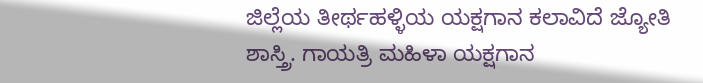ಜಿಲ್ಲೆಯ ತೀರ್ಥಹಳ್ಳಿಯ ಯಕ್ಷಗಾನ ಕಲಾವಿದೆ ಜ್ಯೋತಿ ಶಾಸ್ತ್ರಿ. ಗಾಯತ್ರಿ ಮಹಿಳಾ ಯಕ್ಷಗಾನ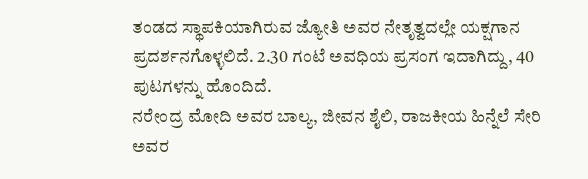ತಂಡದ ಸ್ಥಾಪಕಿಯಾಗಿರುವ ಜ್ಯೋತಿ ಅವರ ನೇತೃತ್ವದಲ್ಲೇ ಯಕ್ಷಗಾನ ಪ್ರದರ್ಶನಗೊಳ್ಳಲಿದೆ. 2.30 ಗಂಟೆ ಅವಧಿಯ ಪ್ರಸಂಗ ಇದಾಗಿದ್ದು, 40 ಪುಟಗಳನ್ನು ಹೊಂದಿದೆ.
ನರೇಂದ್ರ ಮೋದಿ ಅವರ ಬಾಲ್ಯ, ಜೀವನ ಶೈಲಿ, ರಾಜಕೀಯ ಹಿನ್ನೆಲೆ ಸೇರಿ ಅವರ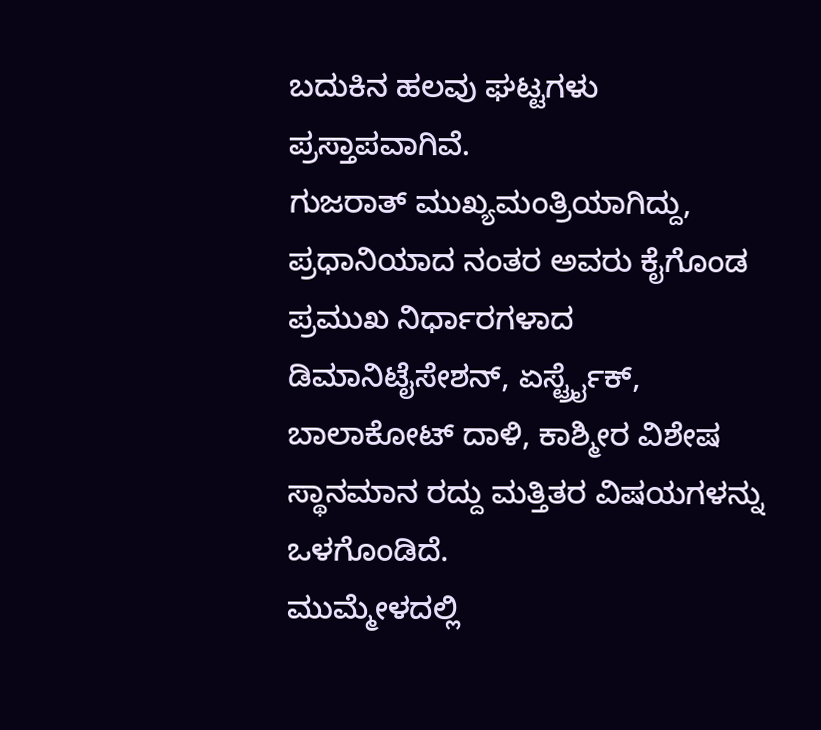ಬದುಕಿನ ಹಲವು ಘಟ್ಟಗಳು ಪ್ರಸ್ತಾಪವಾಗಿವೆ.
ಗುಜರಾತ್ ಮುಖ್ಯಮಂತ್ರಿಯಾಗಿದ್ದು, ಪ್ರಧಾನಿಯಾದ ನಂತರ ಅವರು ಕೈಗೊಂಡ ಪ್ರಮುಖ ನಿರ್ಧಾರಗಳಾದ ಡಿಮಾನಿಟೈಸೇಶನ್, ಏರ್ಸ್ಟ್ರೈಕ್, ಬಾಲಾಕೋಟ್ ದಾಳಿ, ಕಾಶ್ಮೀರ ವಿಶೇಷ ಸ್ಥಾನಮಾನ ರದ್ದು ಮತ್ತಿತರ ವಿಷಯಗಳನ್ನು ಒಳಗೊಂಡಿದೆ.
ಮುಮ್ಮೇಳದಲ್ಲಿ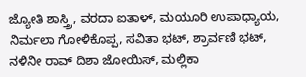ಜ್ಯೋತಿ ಶಾಸ್ತ್ರಿ, ವರದಾ ಐತಾಳ್, ಮಯೂರಿ ಉಪಾಧ್ಯಾಯ, ನಿರ್ಮಲಾ ಗೋಳಿಕೊಪ್ಪ, ಸವಿತಾ ಭಟ್, ಶ್ರಾರ್ವಣಿ ಭಟ್, ನಳಿನೀ ರಾವ್ ದಿಶಾ ಜೋಯಿಸ್, ಮಲ್ಲಿಕಾ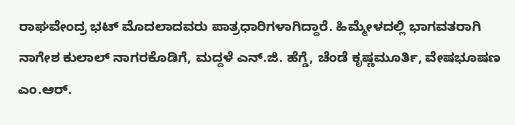ರಾಘವೇಂದ್ರ ಭಟ್ ಮೊದಲಾದವರು ಪಾತ್ರಧಾರಿಗಳಾಗಿದ್ದಾರೆ. ಹಿಮ್ಮೇಳದಲ್ಲಿ ಭಾಗವತರಾಗಿ ನಾಗೇಶ ಕುಲಾಲ್ ನಾಗರಕೊಡಿಗೆ, ಮದ್ದಳೆ ಎನ್.ಜಿ. ಹೆಗ್ಡೆ, ಚೆಂಡೆ ಕೃಷ್ಣಮೂರ್ತಿ, ವೇಷಭೂಷಣ ಎಂ.ಆರ್.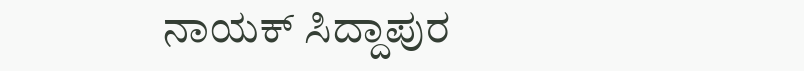ನಾಯಕ್ ಸಿದ್ದಾಪುರ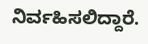ನಿರ್ವಹಿಸಲಿದ್ದಾರೆ.